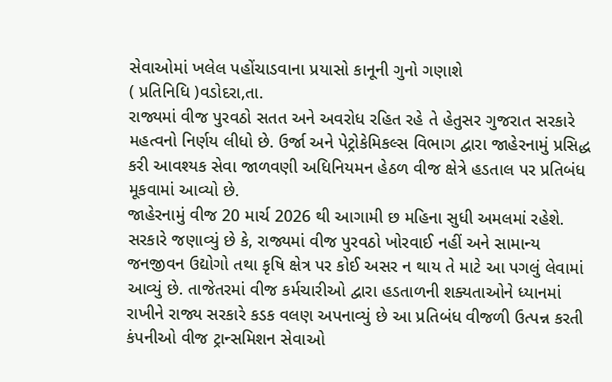સેવાઓમાં ખલેલ પહોંચાડવાના પ્રયાસો કાનૂની ગુનો ગણાશે
( પ્રતિનિધિ )વડોદરા,તા.
રાજ્યમાં વીજ પુરવઠો સતત અને અવરોધ રહિત રહે તે હેતુસર ગુજરાત સરકારે મહત્વનો નિર્ણય લીધો છે. ઉર્જા અને પેટ્રોકેમિકલ્સ વિભાગ દ્વારા જાહેરનામું પ્રસિદ્ધ કરી આવશ્યક સેવા જાળવણી અધિનિયમન હેઠળ વીજ ક્ષેત્રે હડતાલ પર પ્રતિબંધ મૂકવામાં આવ્યો છે.
જાહેરનામું વીજ 20 માર્ચ 2026 થી આગામી છ મહિના સુધી અમલમાં રહેશે. સરકારે જણાવ્યું છે કે, રાજ્યમાં વીજ પુરવઠો ખોરવાઈ નહીં અને સામાન્ય જનજીવન ઉદ્યોગો તથા કૃષિ ક્ષેત્ર પર કોઈ અસર ન થાય તે માટે આ પગલું લેવામાં આવ્યું છે. તાજેતરમાં વીજ કર્મચારીઓ દ્વારા હડતાળની શક્યતાઓને ધ્યાનમાં રાખીને રાજ્ય સરકારે કડક વલણ અપનાવ્યું છે આ પ્રતિબંધ વીજળી ઉત્પન્ન કરતી કંપનીઓ વીજ ટ્રાન્સમિશન સેવાઓ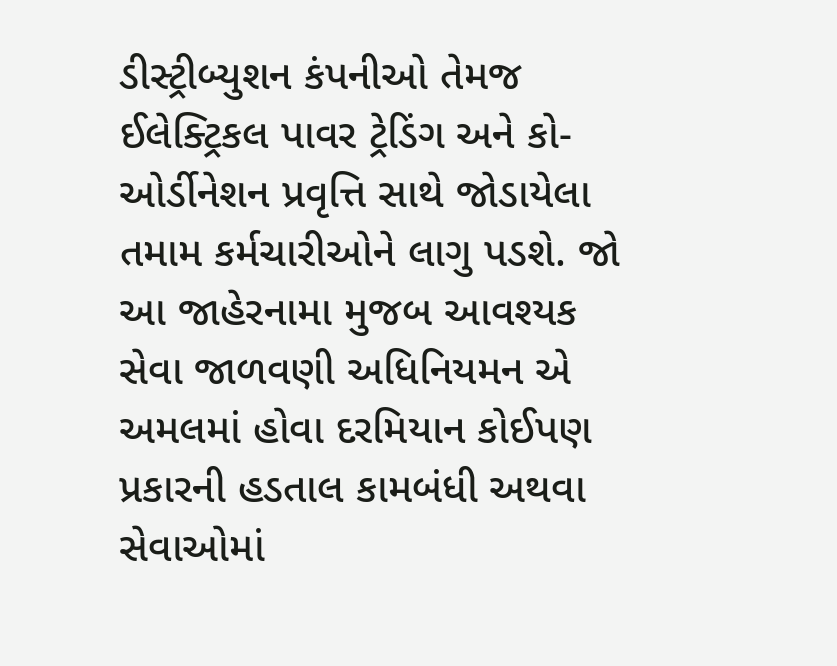ડીસ્ટ્રીબ્યુશન કંપનીઓ તેમજ ઈલેક્ટ્રિકલ પાવર ટ્રેડિંગ અને કો-ઓર્ડીનેશન પ્રવૃત્તિ સાથે જોડાયેલા તમામ કર્મચારીઓને લાગુ પડશે. જો આ જાહેરનામા મુજબ આવશ્યક સેવા જાળવણી અધિનિયમન એ અમલમાં હોવા દરમિયાન કોઈપણ પ્રકારની હડતાલ કામબંધી અથવા સેવાઓમાં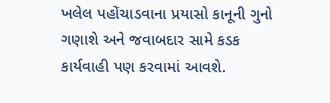ખલેલ પહોંચાડવાના પ્રયાસો કાનૂની ગુનો ગણાશે અને જવાબદાર સામે કડક કાર્યવાહી પણ કરવામાં આવશે.